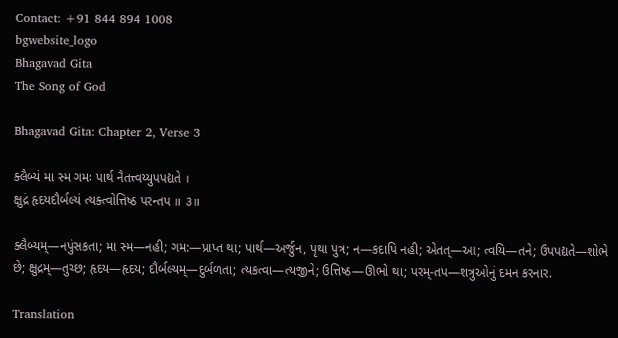Contact: +91 844 894 1008
bgwebsite_logo
Bhagavad Gita
The Song of God

Bhagavad Gita: Chapter 2, Verse 3

ક્લૈબ્યં મા સ્મ ગમઃ પાર્થ નૈતત્ત્વય્યુપપદ્યતે ।
ક્ષુદ્રં હૃદયદૌર્બલ્યં ત્યક્ત્વોત્તિષ્ઠ પરન્તપ ॥ ૩॥

ક્લૈબ્યમ્—નપુંસકતા; મા સ્મ—નહી; ગમ:—પ્રાપ્ત થા; પાર્થ—અર્જુન, પૃથા પુત્ર; ન—કદાપિ નહી; એતત્—આ; ત્વયિ—તને; ઉપપદ્યતે—શોભે છે; ક્ષુદ્રમ્—તુચ્છ; હૃદય—હૃદય; દૌર્બલ્યમ્—દુર્બળતા; ત્યકત્વા—ત્યજીને; ઉત્તિષ્ઠ—ઊભો થા; પરમ્-તપ—શત્રુઓનું દમન કરનાર.

Translation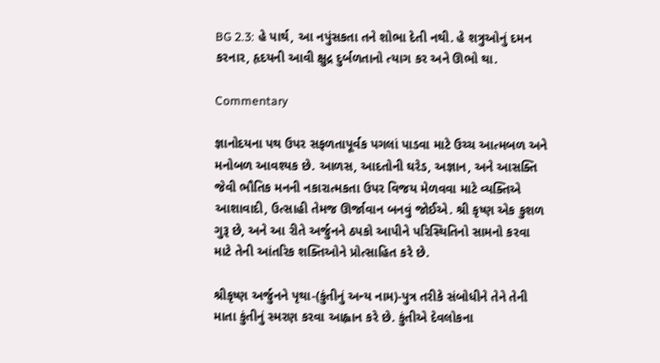BG 2.3: હે પાર્થ, આ નપુંસકતા તને શોભા દેતી નથી. હે શત્રુઓનું દમન કરનાર, હૃદયની આવી ક્ષુદ્ર દુર્બળતાનો ત્યાગ કર અને ઊભો થા.

Commentary

જ્ઞાનોદયના પથ ઉપર સફળતાપૂર્વક પગલાં પાડવા માટે ઉચ્ચ આત્મબળ અને મનોબળ આવશ્યક છે. આળસ, આદતોની ઘરેડ, અજ્ઞાન, અને આસક્તિ જેવી ભૌતિક મનની નકારાત્મકતા ઉપર વિજય મેળવવા માટે વ્યક્તિએ આશાવાદી, ઉત્સાહી તેમજ ઊર્જાવાન બનવું જોઈએ. શ્રી કૃષ્ણ એક કુશળ ગુરૂ છે, અને આ રીતે અર્જુનને ઠપકો આપીને પરિસ્થિતિનો સામનો કરવા માટે તેની આંતરિક શક્તિઓને પ્રોત્સાહિત કરે છે.

શ્રીકૃષ્ણ અર્જુનને પૃથા-(કુંતીનું અન્ય નામ)-પુત્ર તરીકે સંબોધીને તેને તેની માતા કુંતીનું સ્મરણ કરવા આહ્વાન કરે છે. કુંતીએ દેવલોકના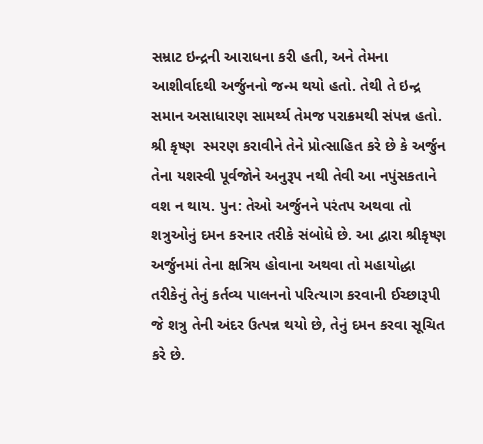સમ્રાટ ઇન્દ્રની આરાધના કરી હતી, અને તેમના આશીર્વાદથી અર્જુનનો જન્મ થયો હતો. તેથી તે ઇન્દ્ર સમાન અસાધારણ સામર્થ્ય તેમજ પરાક્રમથી સંપન્ન હતો. શ્રી કૃષ્ણ  સ્મરણ કરાવીને તેને પ્રોત્સાહિત કરે છે કે અર્જુન તેના યશસ્વી પૂર્વજોને અનુરૂપ નથી તેવી આ નપુંસકતાને વશ ન થાય. પુન: તેઓ અર્જુનને પરંતપ અથવા તો શત્રુઓનું દમન કરનાર તરીકે સંબોધે છે. આ દ્વારા શ્રીકૃષ્ણ અર્જુનમાં તેના ક્ષત્રિય હોવાના અથવા તો મહાયોદ્ધા તરીકેનું તેનું કર્તવ્ય પાલનનો પરિત્યાગ કરવાની ઈચ્છારૂપી જે શત્રુ તેની અંદર ઉત્પન્ન થયો છે, તેનું દમન કરવા સૂચિત કરે છે.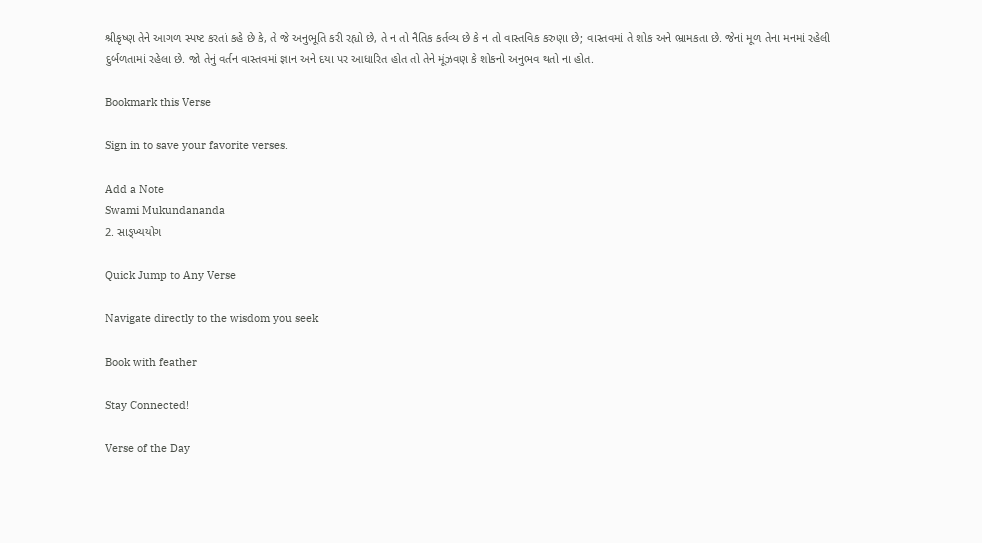શ્રીકૃષ્ણ તેને આગળ સ્પષ્ટ કરતાં કહે છે કે, તે જે અનુભૂતિ કરી રહ્યો છે, તે ન તો નૈતિક કર્તવ્ય છે કે ન તો વાસ્તવિક કરુણા છે; વાસ્તવમાં તે શોક અને ભ્રામકતા છે. જેનાં મૂળ તેના મનમાં રહેલી દુર્બળતામાં રહેલા છે. જો તેનું વર્તન વાસ્તવમાં જ્ઞાન અને દયા પર આધારિત હોત તો તેને મૂંઝવણ કે શોકનો અનુભવ થતો ના હોત.

Bookmark this Verse

Sign in to save your favorite verses.

Add a Note
Swami Mukundananda
2. સાઙ્ખ્યયોગ

Quick Jump to Any Verse

Navigate directly to the wisdom you seek

Book with feather

Stay Connected!

Verse of the Day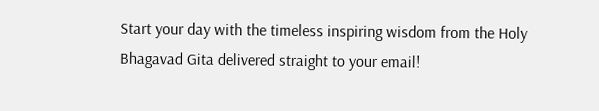Start your day with the timeless inspiring wisdom from the Holy Bhagavad Gita delivered straight to your email!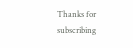Thanks for subscribing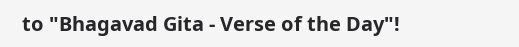to "Bhagavad Gita - Verse of the Day"!